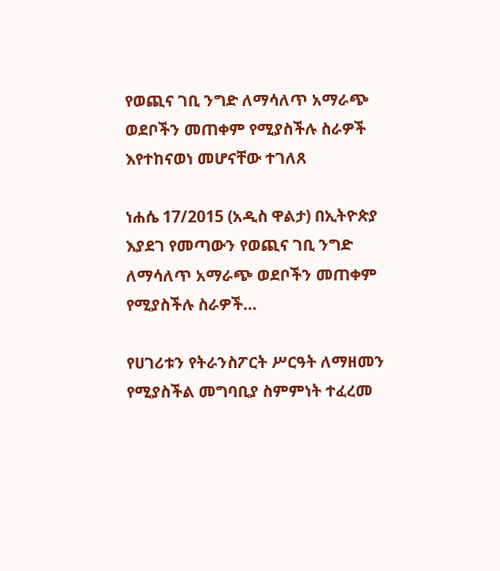የወጪና ገቢ ንግድ ለማሳለጥ አማራጭ ወደቦችን መጠቀም የሚያስችሉ ስራዎች እየተከናወነ መሆናቸው ተገለጸ

ነሐሴ 17/2015 (አዲስ ዋልታ) በኢትዮጵያ እያደገ የመጣውን የወጪና ገቢ ንግድ ለማሳለጥ አማራጭ ወደቦችን መጠቀም የሚያስችሉ ስራዎች…

የሀገሪቱን የትራንስፖርት ሥርዓት ለማዘመን የሚያስችል መግባቢያ ስምምነት ተፈረመ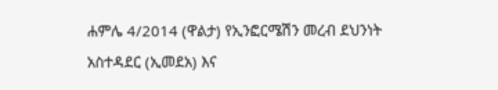ሐምሌ 4/2014 (ዋልታ) የኢንፎርሜሽን መረብ ደህንነት አስተዳደር (ኢመደአ) እና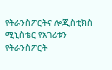የትራንስፖርትና ሎጂስቲክስ ሚኒስቴር የአገሪቱን የትራንስፖርት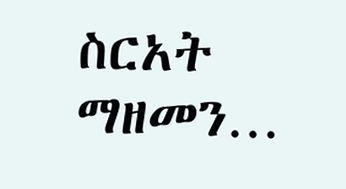ስርአት ማዘመን…